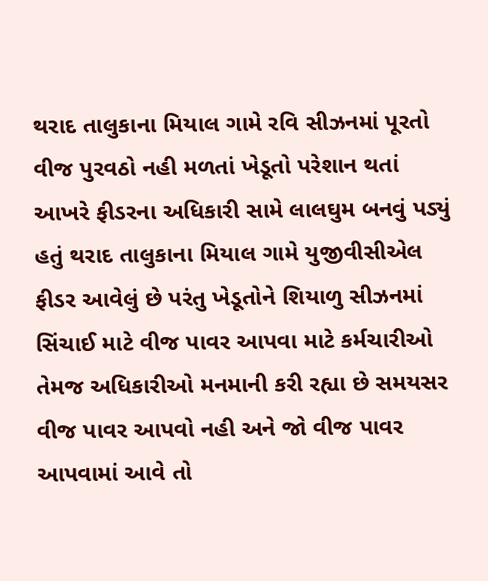થરાદ તાલુકાના મિયાલ ગામે રવિ સીઝનમાં પૂરતો વીજ પુરવઠો નહી મળતાં ખેડૂતો પરેશાન થતાં આખરે ફીડરના અધિકારી સામે લાલઘુમ બનવું પડ્યું હતું થરાદ તાલુકાના મિયાલ ગામે યુજીવીસીએલ ફીડર આવેલું છે પરંતુ ખેડૂતોને શિયાળુ સીઝનમાં સિંચાઈ માટે વીજ પાવર આપવા માટે કર્મચારીઓ તેમજ અધિકારીઓ મનમાની કરી રહ્યા છે સમયસર વીજ પાવર આપવો નહી અને જો વીજ પાવર આપવામાં આવે તો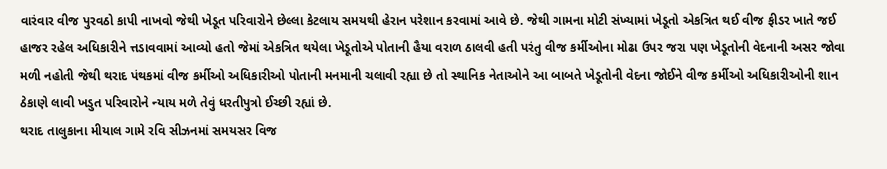વારંવાર વીજ પુરવઠો કાપી નાખવો જેથી ખેડૂત પરિવારોને છેલ્લા કેટલાય સમયથી હેરાન પરેશાન કરવામાં આવે છે. જેથી ગામના મોટી સંખ્યામાં ખેડૂતો એકત્રિત થઈ વીજ ફીડર ખાતે જઈ હાજર રહેલ અધિકારીને ત્તડાવવામાં આવ્યો હતો જેમાં એકત્રિત થયેલા ખેડૂતોએ પોતાની હૈયા વરાળ ઠાલવી હતી પરંતુ વીજ કર્મીઓના મોઢા ઉપર જરા પણ ખેડૂતોની વેદનાની અસર જોવા મળી નહોતી જેથી થરાદ પંથકમાં વીજ કર્મીઓ અધિકારીઓ પોતાની મનમાની ચલાવી રહ્યા છે તો સ્થાનિક નેતાઓને આ બાબતે ખેડૂતોની વેદના જોઈને વીજ કર્મીઓ અધિકારીઓની શાન ઠેકાણે લાવી ખડુત પરિવારોને ન્યાય મળે તેવું ધરતીપુત્રો ઈચ્છી રહ્યાં છે.
થરાદ તાલુકાના મીયાલ ગામે રવિ સીઝનમાં સમયસર વિજ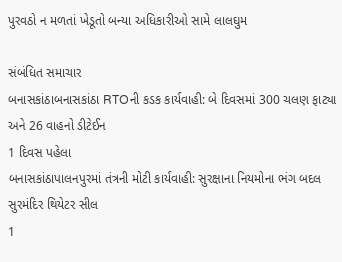પુરવઠો ન મળતાં ખેડૂતો બન્યા અધિકારીઓ સામે લાલઘુમ

સંબંધિત સમાચાર
બનાસકાંઠાબનાસકાંઠા RTOની કડક કાર્યવાહી: બે દિવસમાં 300 ચલણ ફાટ્યા અને 26 વાહનો ડીટેઈન
1 દિવસ પહેલા
બનાસકાંઠાપાલનપુરમાં તંત્રની મોટી કાર્યવાહી: સુરક્ષાના નિયમોના ભંગ બદલ સુરમંદિર થિયેટર સીલ
1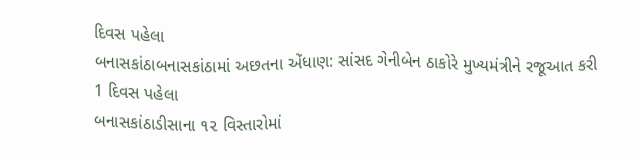દિવસ પહેલા
બનાસકાંઠાબનાસકાંઠામાં અછતના એંધાણ: સાંસદ ગેનીબેન ઠાકોરે મુખ્યમંત્રીને રજૂઆત કરી
1 દિવસ પહેલા
બનાસકાંઠાડીસાના ૧૨ વિસ્તારોમાં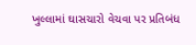ખુલ્લામાં ઘાસચારો વેચવા પર પ્રતિબંધ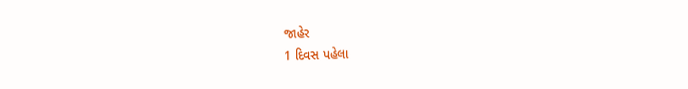જાહેર
1 દિવસ પહેલા